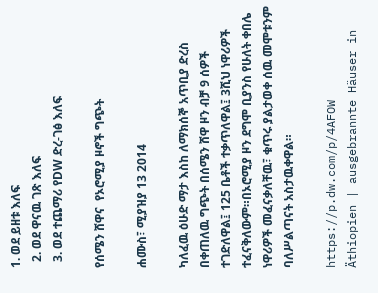1. ወደ ይዘቱ እለፍ
  2. ወደ ዋናዉ ገጽ እለፍ
  3. ወደ ተጨማሪ የDW ድረ-ገፅ እለፍ

የሰሜን ሸዋና  የኦሮሚያ ዞኖች ግጭት

ሐሙስ፣ ሚያዝያ 13 2014

ካለፈዉ ዕሁድ ማታ እስከ ለማክሰኞ አጥቢያ ድረስ በቀጠለዉ ግጭት በሰሜን ሸዋ ዞን ብቻ 9 ሰዎች ተገድለዋል፤ 125 ቤቶች ተቃጥለዋል፤ 3ሺህ ነዋሪዎች ተፈናቅለውም።በኦሮሚያ ዞን ደግሞ ቢያንስ የሁለት ቀበሌ ነዋሪዎች መፈናቃለቸዉ፣ ቁጥሩ ያልታወቀ ሰዉ መሞቱንም ባለሥልጣናት አስታዉቀዋል።

https://p.dw.com/p/4AFOW
Äthiopien | ausgebrannte Häuser in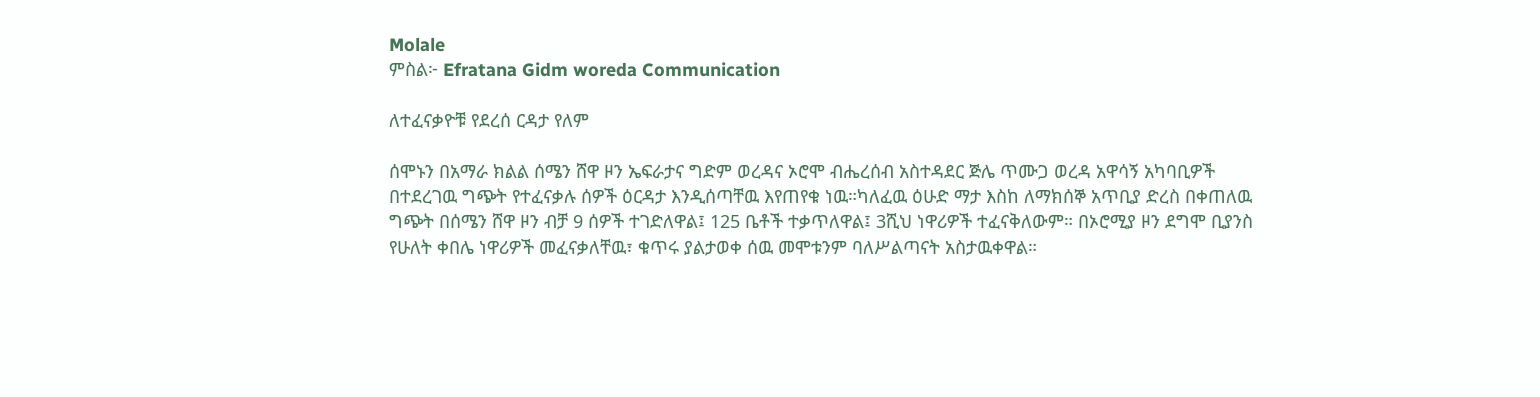Molale
ምስል፦ Efratana Gidm woreda Communication

ለተፈናቃዮቹ የደረሰ ርዳታ የለም

ሰሞኑን በአማራ ክልል ሰሜን ሸዋ ዞን ኤፍራታና ግድም ወረዳና ኦሮሞ ብሔረሰብ አስተዳደር ጅሌ ጥሙጋ ወረዳ አዋሳኝ አካባቢዎች በተደረገዉ ግጭት የተፈናቃሉ ሰዎች ዕርዳታ እንዲሰጣቸዉ እየጠየቁ ነዉ።ካለፈዉ ዕሁድ ማታ እስከ ለማክሰኞ አጥቢያ ድረስ በቀጠለዉ ግጭት በሰሜን ሸዋ ዞን ብቻ 9 ሰዎች ተገድለዋል፤ 125 ቤቶች ተቃጥለዋል፤ 3ሺህ ነዋሪዎች ተፈናቅለውም። በኦሮሚያ ዞን ደግሞ ቢያንስ የሁለት ቀበሌ ነዋሪዎች መፈናቃለቸዉ፣ ቁጥሩ ያልታወቀ ሰዉ መሞቱንም ባለሥልጣናት አስታዉቀዋል።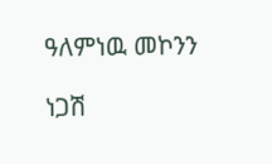ዓለምነዉ መኮንን

ነጋሽ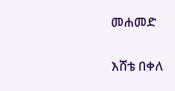መሐመድ

እሸቴ በቀለ